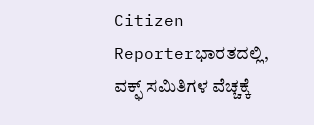Citizen Reporterಭಾರತದಲ್ಲಿ, ವಕ್ಫ್ ಸಮಿತಿಗಳ ವೆಚ್ಚಕ್ಕೆ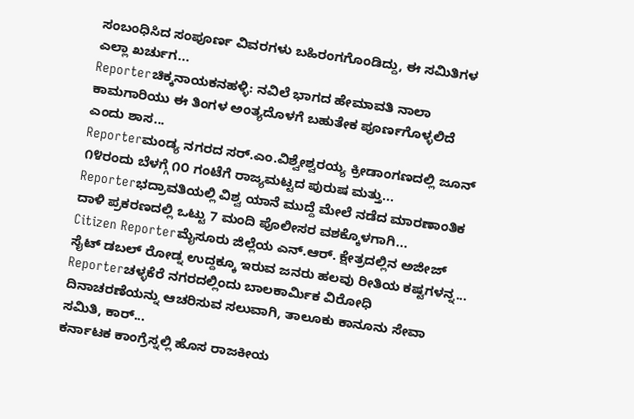ಸಂಬಂಧಿಸಿದ ಸಂಪೂರ್ಣ ವಿವರಗಳು ಬಹಿರಂಗಗೊಂಡಿದ್ದು, ಈ ಸಮಿತಿಗಳ ಎಲ್ಲಾ ಖರ್ಚುಗ...
Reporterಚಿಕ್ಕನಾಯಕನಹಳ್ಳಿ: ನವಿಲೆ ಭಾಗದ ಹೇಮಾವತಿ ನಾಲಾ ಕಾಮಗಾರಿಯು ಈ ತಿಂಗಳ ಅಂತ್ಯದೊಳಗೆ ಬಹುತೇಕ ಪೂರ್ಣಗೊಳ್ಳಲಿದೆ ಎಂದು ಶಾಸ...
Reporterಮಂಡ್ಯ ನಗರದ ಸರ್.ಎಂ.ವಿಶ್ವೇಶ್ವರಯ್ಯ ಕ್ರೀಡಾಂಗಣದಲ್ಲಿ ಜೂನ್ ೧೪ರಂದು ಬೆಳಗ್ಗೆ ೧೦ ಗಂಟೆಗೆ ರಾಜ್ಯಮಟ್ಟದ ಪುರುಷ ಮತ್ತು...
Reporterಭದ್ರಾವತಿಯಲ್ಲಿ ವಿಶ್ವ ಯಾನೆ ಮುದ್ದೆ ಮೇಲೆ ನಡೆದ ಮಾರಣಾಂತಿಕ ದಾಳಿ ಪ್ರಕರಣದಲ್ಲಿ ಒಟ್ಟು 7 ಮಂದಿ ಪೊಲೀಸರ ವಶಕ್ಕೊಳಗಾಗಿ...
Citizen Reporterಮೈಸೂರು ಜಿಲ್ಲೆಯ ಎನ್.ಆರ್. ಕ್ಷೇತ್ರದಲ್ಲಿನ ಅಜೀಜ್ ಸೈಟ್ ಡಬಲ್ ರೋಡ್ನ ಉದ್ದಕ್ಕೂ ಇರುವ ಜನರು ಹಲವು ರೀತಿಯ ಕಷ್ಟಗಳನ್ನ...
Reporterಚಳ್ಳಕೆರೆ ನಗರದಲ್ಲಿಂದು ಬಾಲಕಾರ್ಮಿಕ ವಿರೋಧಿ ದಿನಾಚರಣೆಯನ್ನು ಆಚರಿಸುವ ಸಲುವಾಗಿ, ತಾಲೂಕು ಕಾನೂನು ಸೇವಾ ಸಮಿತಿ, ಕಾರ್...
ಕರ್ನಾಟಕ ಕಾಂಗ್ರೆಸ್ನಲ್ಲಿ ಹೊಸ ರಾಜಕೀಯ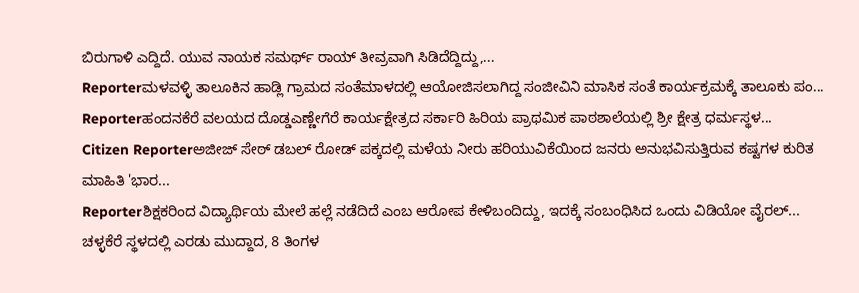ಬಿರುಗಾಳಿ ಎದ್ದಿದೆ. ಯುವ ನಾಯಕ ಸಮರ್ಥ್ ರಾಯ್ ತೀವ್ರವಾಗಿ ಸಿಡಿದೆದ್ದಿದ್ದು,...
Reporterಮಳವಳ್ಳಿ ತಾಲೂಕಿನ ಹಾಡ್ಲಿ ಗ್ರಾಮದ ಸಂತೆಮಾಳದಲ್ಲಿ ಆಯೋಜಿಸಲಾಗಿದ್ದ ಸಂಜೀವಿನಿ ಮಾಸಿಕ ಸಂತೆ ಕಾರ್ಯಕ್ರಮಕ್ಕೆ ತಾಲೂಕು ಪಂ...
Reporterಹಂದನಕೆರೆ ವಲಯದ ದೊಡ್ಡಎಣ್ಣೇಗೆರೆ ಕಾರ್ಯಕ್ಷೇತ್ರದ ಸರ್ಕಾರಿ ಹಿರಿಯ ಪ್ರಾಥಮಿಕ ಪಾಠಶಾಲೆಯಲ್ಲಿ ಶ್ರೀ ಕ್ಷೇತ್ರ ಧರ್ಮಸ್ಥಳ...
Citizen Reporterಅಜೀಜ್ ಸೇಠ್ ಡಬಲ್ ರೋಡ್ ಪಕ್ಕದಲ್ಲಿ ಮಳೆಯ ನೀರು ಹರಿಯುವಿಕೆಯಿಂದ ಜನರು ಅನುಭವಿಸುತ್ತಿರುವ ಕಷ್ಟಗಳ ಕುರಿತ ಮಾಹಿತಿ 'ಭಾರ...
Reporterಶಿಕ್ಷಕರಿಂದ ವಿದ್ಯಾರ್ಥಿಯ ಮೇಲೆ ಹಲ್ಲೆ ನಡೆದಿದೆ ಎಂಬ ಆರೋಪ ಕೇಳಿಬಂದಿದ್ದು, ಇದಕ್ಕೆ ಸಂಬಂಧಿಸಿದ ಒಂದು ವಿಡಿಯೋ ವೈರಲ್...
ಚಳ್ಳಕೆರೆ ಸ್ಥಳದಲ್ಲಿ ಎರಡು ಮುದ್ದಾದ, 8 ತಿಂಗಳ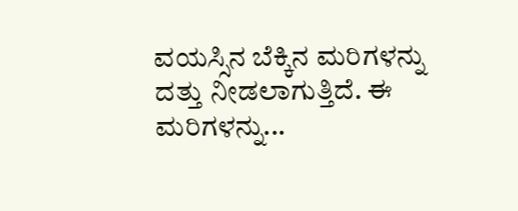ವಯಸ್ಸಿನ ಬೆಕ್ಕಿನ ಮರಿಗಳನ್ನು ದತ್ತು ನೀಡಲಾಗುತ್ತಿದೆ. ಈ ಮರಿಗಳನ್ನು...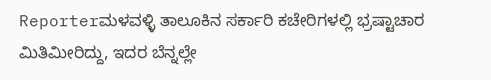Reporterಮಳವಳ್ಳಿ ತಾಲೂಕಿನ ಸರ್ಕಾರಿ ಕಚೇರಿಗಳಲ್ಲಿ ಭ್ರಷ್ಟಾಚಾರ ಮಿತಿಮೀರಿದ್ದು, ಇದರ ಬೆನ್ನಲ್ಲೇ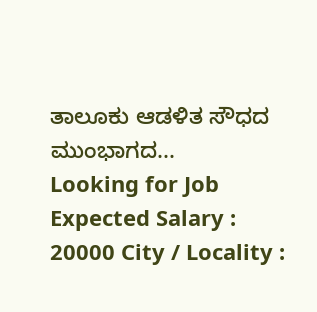ತಾಲೂಕು ಆಡಳಿತ ಸೌಧದ ಮುಂಭಾಗದ...
Looking for Job Expected Salary : 20000 City / Locality :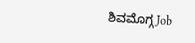ಶಿವಮೊಗ್ಗ Job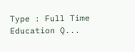Type : Full Time Education Q...